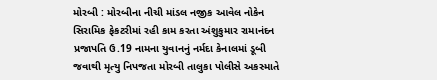મોરબી : મોરબીના નીચી માંડલ નજીક આવેલ નોકેન સિરામિક ફેકટરીમાં રહી કામ કરતા અંશુકુમાર રામાનંદન પ્રજાપતિ ઉ.19 નામના યુવાનનું નર્મદા કેનાલમાં ડૂબી જવાથી મૃત્યુ નિપજતા મોરબી તાલુકા પોલીસે અકસ્માતે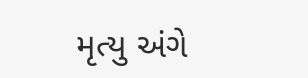મૃત્યુ અંગે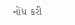નોંધ કરી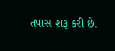તપાસ શરૂ કરી છે.